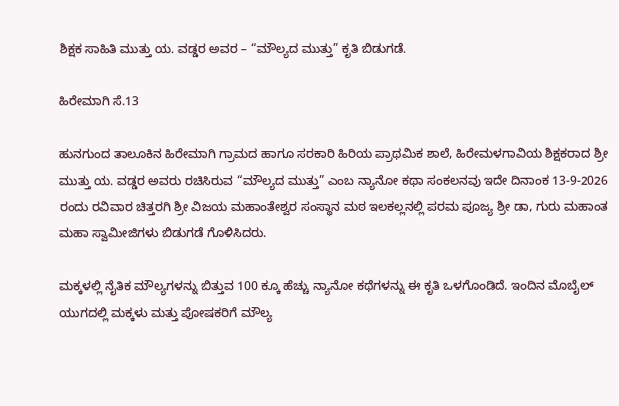ಶಿಕ್ಷಕ ಸಾಹಿತಿ ಮುತ್ತು ಯ. ವಡ್ಡರ ಅವರ – “ಮೌಲ್ಯದ ಮುತ್ತು” ಕೃತಿ ಬಿಡುಗಡೆ.

ಹಿರೇಮಾಗಿ ಸೆ.13

ಹುನಗುಂದ ತಾಲೂಕಿನ ಹಿರೇಮಾಗಿ ಗ್ರಾಮದ ಹಾಗೂ ಸರಕಾರಿ ಹಿರಿಯ ಪ್ರಾಥಮಿಕ ಶಾಲೆ, ಹಿರೇಮಳಗಾವಿಯ ಶಿಕ್ಷಕರಾದ ಶ್ರೀ ಮುತ್ತು ಯ. ವಡ್ಡರ ಅವರು ರಚಿಸಿರುವ “ಮೌಲ್ಯದ ಮುತ್ತು” ಎಂಬ ನ್ಯಾನೋ ಕಥಾ ಸಂಕಲನವು ಇದೇ ದಿನಾಂಕ 13-9-2026 ರಂದು ರವಿವಾರ ಚಿತ್ತರಗಿ ಶ್ರೀ ವಿಜಯ ಮಹಾಂತೇಶ್ವರ ಸಂಸ್ಥಾನ ಮಠ ಇಲಕಲ್ಲನಲ್ಲಿ ಪರಮ ಪೂಜ್ಯ ಶ್ರೀ ಡಾ, ಗುರು ಮಹಾಂತ ಮಹಾ ಸ್ವಾಮೀಜಿಗಳು ಬಿಡುಗಡೆ ಗೊಳಿಸಿದರು.

ಮಕ್ಕಳಲ್ಲಿ ನೈತಿಕ ಮೌಲ್ಯಗಳನ್ನು ಬಿತ್ತುವ 100 ಕ್ಕೂ ಹೆಚ್ಚು ನ್ಯಾನೋ ಕಥೆಗಳನ್ನು ಈ ಕೃತಿ ಒಳಗೊಂಡಿದೆ. ಇಂದಿನ ಮೊಬೈಲ್ ಯುಗದಲ್ಲಿ ಮಕ್ಕಳು ಮತ್ತು ಪೋಷಕರಿಗೆ ಮೌಲ್ಯ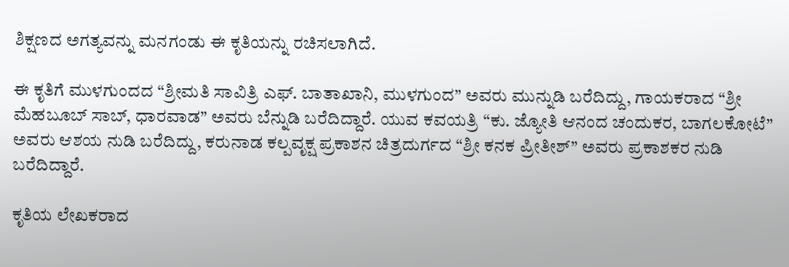ಶಿಕ್ಷಣದ ಅಗತ್ಯವನ್ನು ಮನಗಂಡು ಈ ಕೃತಿಯನ್ನು ರಚಿಸಲಾಗಿದೆ.

ಈ ಕೃತಿಗೆ ಮುಳಗುಂದದ “ಶ್ರೀಮತಿ ಸಾವಿತ್ರಿ ಎಫ್. ಬಾತಾಖಾನಿ, ಮುಳಗುಂದ” ಅವರು ಮುನ್ನುಡಿ ಬರೆದಿದ್ದು, ಗಾಯಕರಾದ “ಶ್ರೀ ಮೆಹಬೂಬ್ ಸಾಬ್, ಧಾರವಾಡ” ಅವರು ಬೆನ್ನುಡಿ ಬರೆದಿದ್ದಾರೆ. ಯುವ ಕವಯತ್ರಿ “ಕು. ಜ್ಯೋತಿ ಆನಂದ ಚಂದುಕರ, ಬಾಗಲಕೋಟೆ” ಅವರು ಆಶಯ ನುಡಿ ಬರೆದಿದ್ದು, ಕರುನಾಡ ಕಲ್ಪವೃಕ್ಷ ಪ್ರಕಾಶನ ಚಿತ್ರದುರ್ಗದ “ಶ್ರೀ ಕನಕ ಪ್ರೀತೀಶ್” ಅವರು ಪ್ರಕಾಶಕರ ನುಡಿ ಬರೆದಿದ್ದಾರೆ.

ಕೃತಿಯ ಲೇಖಕರಾದ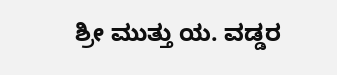ಶ್ರೀ ಮುತ್ತು ಯ. ವಡ್ಡರ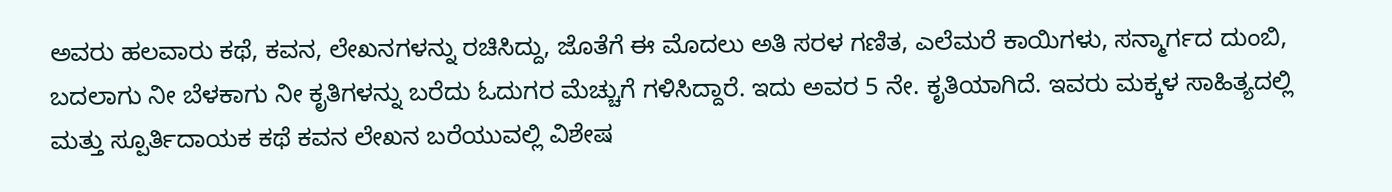ಅವರು ಹಲವಾರು ಕಥೆ, ಕವನ, ಲೇಖನಗಳನ್ನು ರಚಿಸಿದ್ದು, ಜೊತೆಗೆ ಈ ಮೊದಲು ಅತಿ ಸರಳ ಗಣಿತ, ಎಲೆಮರೆ ಕಾಯಿಗಳು, ಸನ್ಮಾರ್ಗದ ದುಂಬಿ, ಬದಲಾಗು ನೀ ಬೆಳಕಾಗು ನೀ ಕೃತಿಗಳನ್ನು ಬರೆದು ಓದುಗರ ಮೆಚ್ಚುಗೆ ಗಳಿಸಿದ್ದಾರೆ. ಇದು ಅವರ 5 ನೇ. ಕೃತಿಯಾಗಿದೆ. ಇವರು ಮಕ್ಕಳ ಸಾಹಿತ್ಯದಲ್ಲಿ ಮತ್ತು ಸ್ಪೂರ್ತಿದಾಯಕ ಕಥೆ ಕವನ ಲೇಖನ ಬರೆಯುವಲ್ಲಿ ವಿಶೇಷ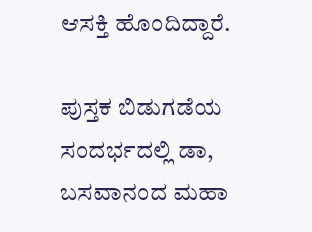ಆಸಕ್ತಿ ಹೊಂದಿದ್ದಾರೆ.

ಪುಸ್ತಕ ಬಿಡುಗಡೆಯ ಸಂದರ್ಭದಲ್ಲಿ ಡಾ, ಬಸವಾನಂದ ಮಹಾ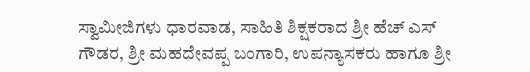ಸ್ವಾಮೀಜಿಗಳು ಧಾರವಾಡ, ಸಾಹಿತಿ ಶಿಕ್ಷಕರಾದ ಶ್ರೀ ಹೆಚ್ ಎಸ್ ಗೌಡರ, ಶ್ರೀ ಮಹದೇವಪ್ಪ ಬಂಗಾರಿ, ಉಪನ್ಯಾಸಕರು ಹಾಗೂ ಶ್ರೀ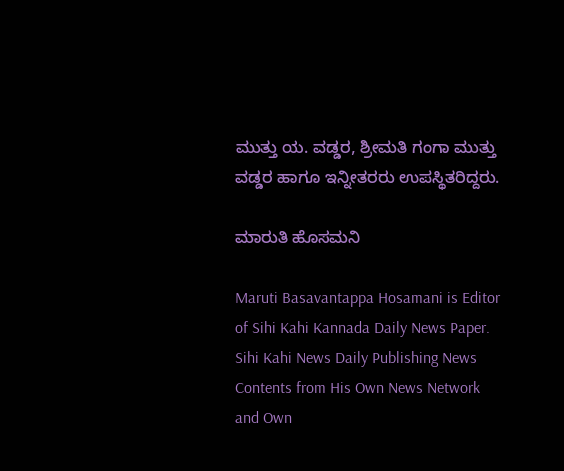ಮುತ್ತು ಯ. ವಡ್ಡರ, ಶ್ರೀಮತಿ ಗಂಗಾ ಮುತ್ತು ವಡ್ಡರ ಹಾಗೂ ಇನ್ನೀತರರು ಉಪಸ್ಥಿತರಿದ್ದರು.

ಮಾರುತಿ ಹೊಸಮನಿ

Maruti Basavantappa Hosamani is Editor of Sihi Kahi Kannada Daily News Paper. Sihi Kahi News Daily Publishing News Contents from His Own News Network and Own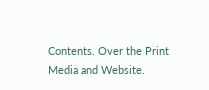Contents. Over the Print Media and Website.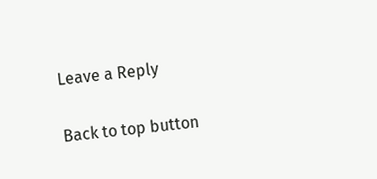Leave a Reply

Back to top button